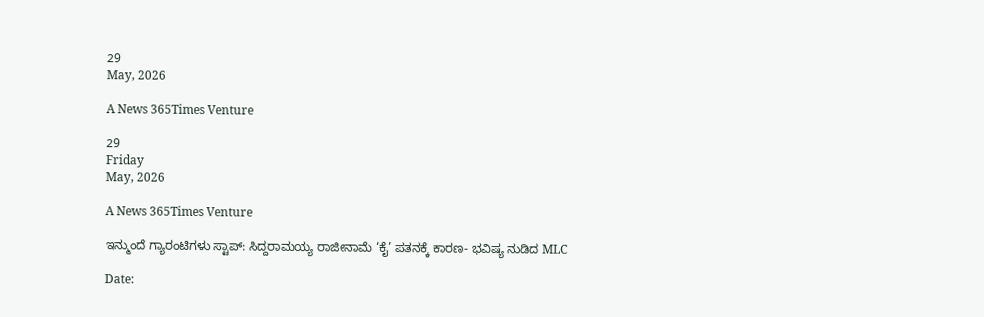29
May, 2026

A News 365Times Venture

29
Friday
May, 2026

A News 365Times Venture

ಇನ್ಮುಂದೆ ಗ್ಯಾರಂಟಿಗಳು ಸ್ಟಾಪ್: ಸಿದ್ದರಾಮಯ್ಯ ರಾಜೀನಾಮೆ ‘ಕೈ’ ಪತನಕ್ಕೆ ಕಾರಣ- ಭವಿಷ್ಯ ನುಡಿದ MLC

Date: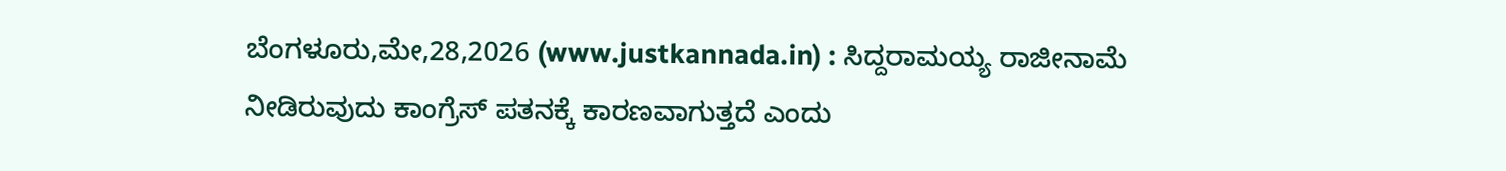ಬೆಂಗಳೂರು,ಮೇ,28,2026 (www.justkannada.in) : ಸಿದ್ದರಾಮಯ್ಯ ರಾಜೀನಾಮೆ ನೀಡಿರುವುದು ಕಾಂಗ್ರೆಸ್ ಪತನಕ್ಕೆ ಕಾರಣವಾಗುತ್ತದೆ ಎಂದು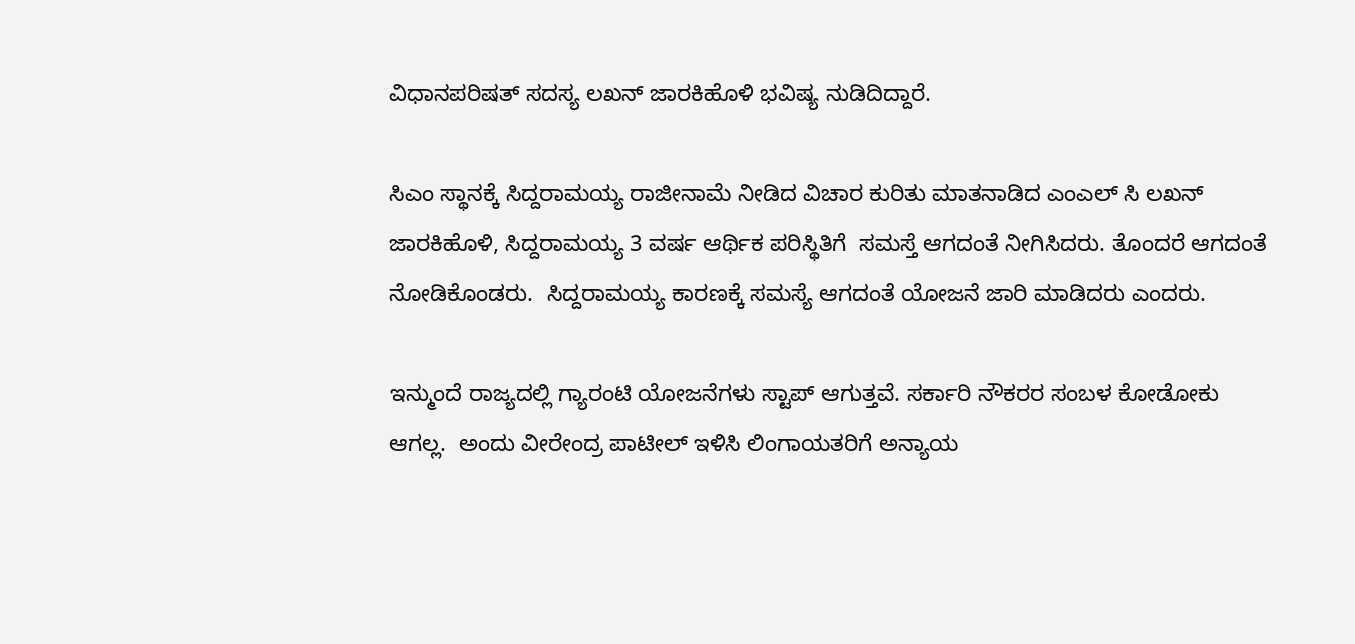ವಿಧಾನಪರಿಷತ್ ಸದಸ್ಯ ಲಖನ್ ಜಾರಕಿಹೊಳಿ ಭವಿಷ್ಯ ನುಡಿದಿದ್ದಾರೆ.

ಸಿಎಂ ಸ್ಥಾನಕ್ಕೆ ಸಿದ್ದರಾಮಯ್ಯ ರಾಜೀನಾಮೆ ನೀಡಿದ ವಿಚಾರ ಕುರಿತು ಮಾತನಾಡಿದ ಎಂಎಲ್ ಸಿ ಲಖನ್ ಜಾರಕಿಹೊಳಿ, ಸಿದ್ದರಾಮಯ್ಯ 3 ವರ್ಷ ಆರ್ಥಿಕ ಪರಿಸ್ಥಿತಿಗೆ  ಸಮಸ್ತೆ ಆಗದಂತೆ ನೀಗಿಸಿದರು. ತೊಂದರೆ ಆಗದಂತೆ ನೋಡಿಕೊಂಡರು.  ಸಿದ್ದರಾಮಯ್ಯ ಕಾರಣಕ್ಕೆ ಸಮಸ್ಯೆ ಆಗದಂತೆ ಯೋಜನೆ ಜಾರಿ ಮಾಡಿದರು ಎಂದರು.

ಇನ್ಮುಂದೆ ರಾಜ್ಯದಲ್ಲಿ ಗ್ಯಾರಂಟಿ ಯೋಜನೆಗಳು ಸ್ಟಾಪ್ ಆಗುತ್ತವೆ. ಸರ್ಕಾರಿ ನೌಕರರ ಸಂಬಳ ಕೋಡೋಕು ಆಗಲ್ಲ.  ಅಂದು ವೀರೇಂದ್ರ ಪಾಟೀಲ್ ಇಳಿಸಿ ಲಿಂಗಾಯತರಿಗೆ ಅನ್ಯಾಯ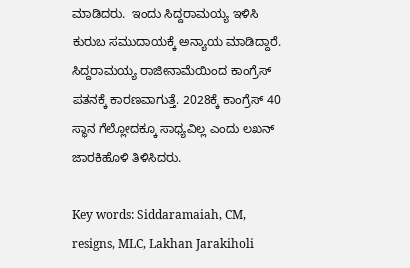ಮಾಡಿದರು.  ಇಂದು ಸಿದ್ದರಾಮಯ್ಯ ಇಳಿಸಿ ಕುರುಬ ಸಮುದಾಯಕ್ಕೆ ಅನ್ಯಾಯ ಮಾಡಿದ್ದಾರೆ. ಸಿದ್ದರಾಮಯ್ಯ ರಾಜೀನಾಮೆಯಿಂದ ಕಾಂಗ್ರೆಸ್ ಪತನಕ್ಕೆ ಕಾರಣವಾಗುತ್ತೆ. 2028ಕ್ಕೆ ಕಾಂಗ್ರೆಸ್ 40 ಸ್ಥಾನ ಗೆಲ್ಲೋದಕ್ಕೂ ಸಾಧ್ಯವಿಲ್ಲ ಎಂದು ಲಖನ್ ಜಾರಕಿಹೊಳಿ ತಿಳಿಸಿದರು.

Key words: Siddaramaiah, CM,  resigns, MLC, Lakhan Jarakiholi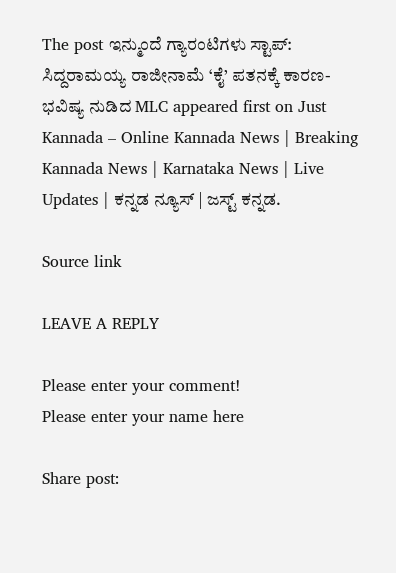The post ಇನ್ಮುಂದೆ ಗ್ಯಾರಂಟಿಗಳು ಸ್ಟಾಪ್: ಸಿದ್ದರಾಮಯ್ಯ ರಾಜೀನಾಮೆ ‘ಕೈ’ ಪತನಕ್ಕೆ ಕಾರಣ- ಭವಿಷ್ಯ ನುಡಿದ MLC appeared first on Just Kannada – Online Kannada News | Breaking Kannada News | Karnataka News | Live Updates | ಕನ್ನಡ ನ್ಯೂಸ್ | ಜಸ್ಟ್ ಕನ್ನಡ.

Source link

LEAVE A REPLY

Please enter your comment!
Please enter your name here

Share post: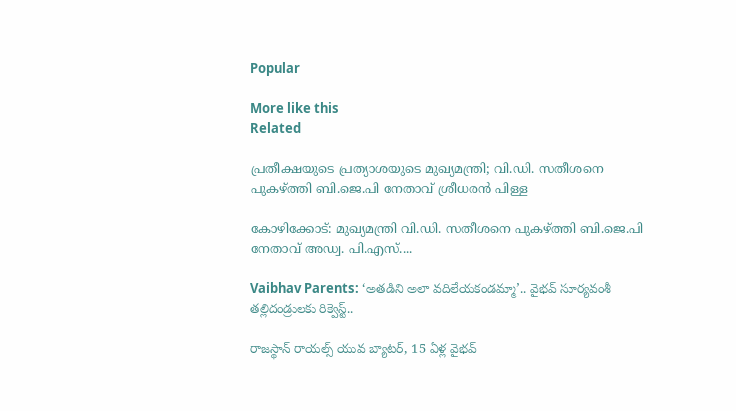Popular

More like this
Related

പ്രതീക്ഷയുടെ പ്രത്യാശയുടെ മുഖ്യമന്ത്രി; വി.ഡി. സതീശനെ പുകഴ്ത്തി ബി.ജെ.പി നേതാവ് ശ്രീധരന്‍ പിള്ള

കോഴിക്കോട്: മുഖ്യമന്ത്രി വി.ഡി. സതീശനെ പുകഴ്ത്തി ബി.ജെ.പി നേതാവ് അഡ്വ. പി.എസ്....

Vaibhav Parents: ‘అతడిని అలా వదిలేయకండమ్మా’.. వైభవ్ సూర్యవంశీ తల్లిదండ్రులకు రిక్వెస్ట్..

రాజస్థాన్ రాయల్స్ యువ బ్యాటర్, 15 ఏళ్ల వైభవ్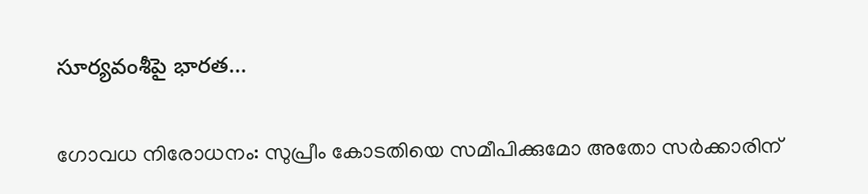సూర్యవంశీపై భారత...

ഗോവധ നിരോധനം: സുപ്രീം കോടതിയെ സമീപിക്കുമോ അതോ സര്‍ക്കാരിന്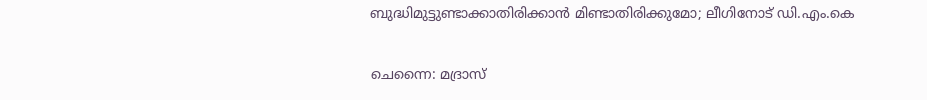ബുദ്ധിമുട്ടുണ്ടാക്കാതിരിക്കാന്‍ മിണ്ടാതിരിക്കുമോ; ലീഗിനോട് ഡി.എം.കെ

ചെന്നൈ: മദ്രാസ്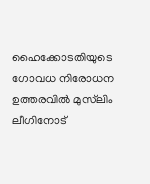ഹൈക്കോടതിയുടെ ഗോവധ നിരോധന ഉത്തരവില്‍ മുസ്‌ലിം ലീഗിനോട്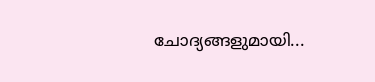ചോദ്യങ്ങളുമായി...